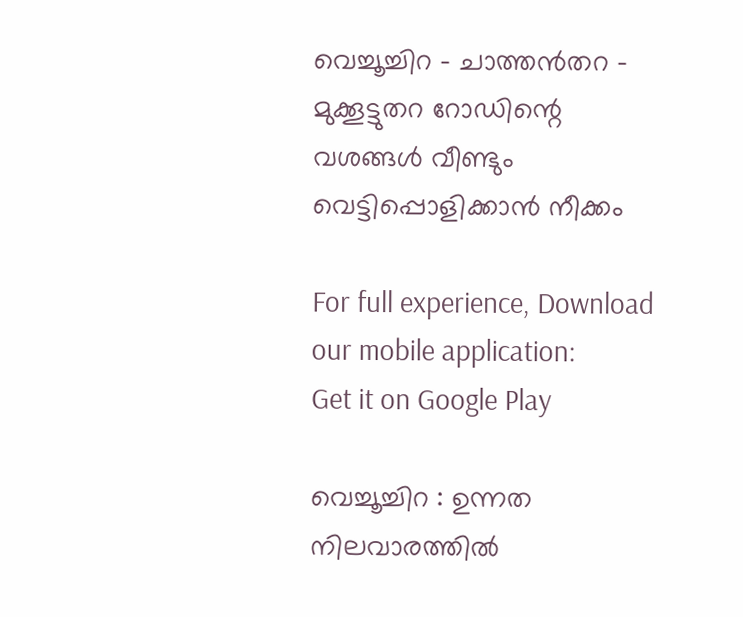വെച്ചൂച്ചിറ – ചാത്തൻതറ – മുക്കൂട്ടുതറ റോഡിന്റെ വശങ്ങള്‍ വീണ്ടും വെട്ടിപ്പൊളിക്കാൻ നീക്കം

For full experience, Download our mobile application:
Get it on Google Play

വെച്ചൂച്ചിറ : ഉന്നത നിലവാരത്തില്‍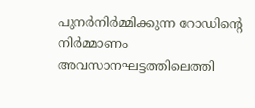പുനര്‍നിര്‍മ്മിക്കുന്ന റോഡിന്‍റെ നിര്‍മ്മാണം അവസാനഘട്ടത്തിലെത്തി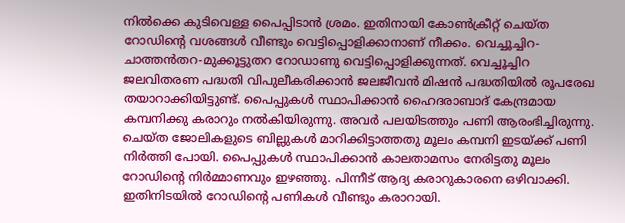നിൽക്കെ കുടിവെള്ള പൈപ്പിടാൻ ശ്രമം. ഇതിനായി കോണ്‍ക്രീറ്റ് ചെയ്ത റോഡിന്‍റെ വശങ്ങള്‍ വീണ്ടും വെട്ടിപ്പൊളിക്കാനാണ് നീക്കം. വെച്ചൂച്ചിറ-ചാത്തൻതറ-മുക്കൂട്ടുതറ റോഡാണു വെട്ടിപ്പൊളിക്കുന്നത്. വെച്ചൂച്ചിറ ജലവിതരണ പദ്ധതി വിപുലീകരിക്കാൻ ജലജീവൻ മിഷൻ പദ്ധതിയിൽ രൂപരേഖ തയാറാക്കിയിട്ടുണ്ട്. പൈപ്പുകൾ സ്ഥാപിക്കാൻ ഹൈദരാബാദ് കേന്ദ്രമായ കമ്പനിക്കു കരാറും നൽകിയിരുന്നു. അവർ പലയിടത്തും പണി ആരംഭിച്ചിരുന്നു. ചെയ്ത ജോലികളുടെ ബില്ലുകൾ മാറിക്കിട്ടാത്തതു മൂലം കമ്പനി ഇടയ്ക്ക് പണി നിർത്തി പോയി. പൈപ്പുകള്‍ സ്ഥാപിക്കാന്‍ കാലതാമസം നേരിട്ടതു മൂലം റോഡിന്‍റെ നിര്‍മ്മാണവും ഇഴഞ്ഞു. പിന്നീട് ആദ്യ കരാറുകാരനെ ഒഴിവാക്കി. ഇതിനിടയില്‍ റോഡിന്‍റെ പണികള്‍ വീണ്ടും കരാറായി.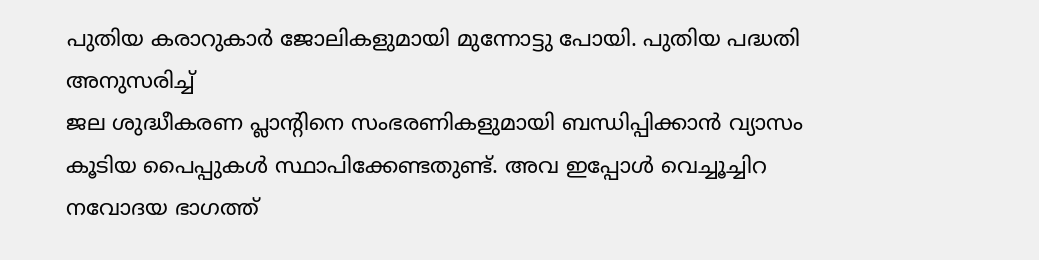പുതിയ കരാറുകാര്‍ ജോലികളുമായി മുന്നോട്ടു പോയി. പുതിയ പദ്ധതി അനുസരിച്ച്
ജല ശുദ്ധീകരണ പ്ലാന്റിനെ സംഭരണികളുമായി ബന്ധിപ്പിക്കാന്‍ വ്യാസം കൂടിയ പൈപ്പുകള്‍ സ്ഥാപിക്കേണ്ടതുണ്ട്. അവ ഇപ്പോൾ വെച്ചൂച്ചിറ നവോദയ ഭാഗത്ത്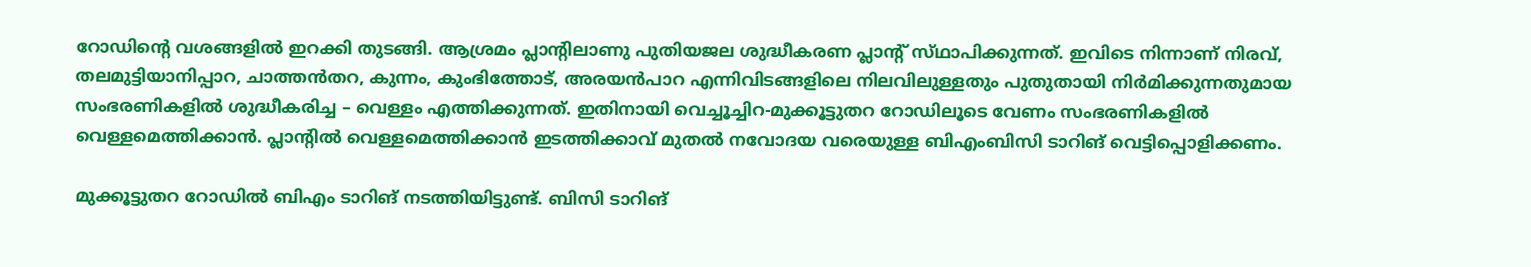റോഡിന്റെ വശങ്ങളിൽ ഇറക്കി തുടങ്ങി. ആശ്രമം പ്ലാന്റിലാണു പുതിയജല ശുദ്ധീകരണ പ്ലാൻ്റ് സ്‌ഥാപിക്കുന്നത്. ഇവിടെ നിന്നാണ് നിരവ്, തലമുട്ടിയാനിപ്പാറ, ചാത്തൻതറ, കുന്നം, കുംഭിത്തോട്, അരയൻപാറ എന്നിവിടങ്ങളിലെ നിലവിലുള്ളതും പുതുതായി നിർമിക്കുന്നതുമായ സംഭരണികളിൽ ശുദ്ധീകരിച്ച – വെള്ളം എത്തിക്കുന്നത്. ഇതിനായി വെച്ചൂച്ചിറ-മുക്കൂട്ടുതറ റോഡിലൂടെ വേണം സംഭരണികളിൽ വെള്ളമെത്തിക്കാൻ. പ്ലാൻ്റിൽ വെള്ളമെത്തിക്കാൻ ഇടത്തിക്കാവ് മുതല്‍ നവോദയ വരെയുള്ള ബിഎംബിസി ടാറിങ് വെട്ടിപ്പൊളിക്കണം.

മുക്കൂട്ടുതറ റോഡിൽ ബിഎം ടാറിങ് നടത്തിയിട്ടുണ്ട്. ബിസി ടാറിങ്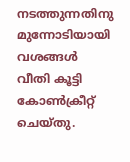നടത്തുന്നതിനു മുന്നോടിയായി വശങ്ങൾ വീതി കൂട്ടി കോൺക്രീറ്റ് ചെയ്തു.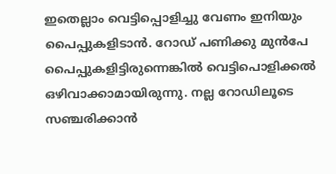ഇതെല്ലാം വെട്ടിപ്പൊളിച്ചു വേണം ഇനിയും പൈപ്പുകളിടാൻ. റോഡ് പണിക്കു മുൻപേ പൈപ്പുകളിട്ടിരുന്നെങ്കിൽ വെട്ടിപൊളിക്കല്‍ ഒഴിവാക്കാമായിരുന്നു. നല്ല റോഡിലൂടെ സഞ്ചരിക്കാന്‍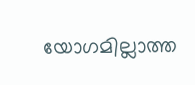യോഗമില്ലാത്ത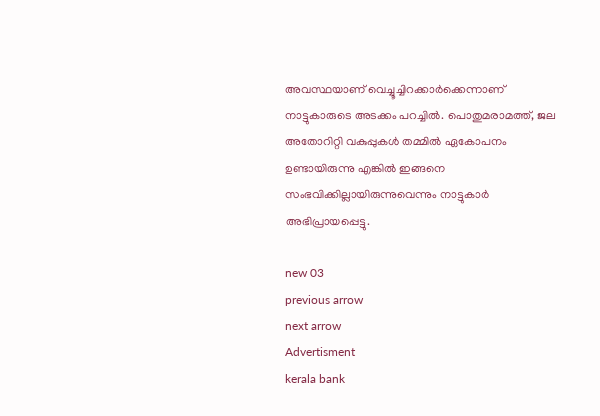അവസ്ഥയാണ് വെച്ചൂച്ചിറക്കാര്‍ക്കെന്നാണ് നാട്ടുകാരുടെ അടക്കം പറച്ചില്‍. പൊതുമരാമത്ത്, ജല അതോറിറ്റി വകുപ്പുകള്‍ തമ്മില്‍ ഏകോപനം ഉണ്ടായിരുന്നു എങ്കില്‍ ഇങ്ങനെ സംഭവിക്കില്ലായിരുന്നുവെന്നും നാട്ടുകാര്‍ അഭിപ്രായപ്പെട്ടു.

new 03
previous arrow
next arrow
Advertisment
kerala bank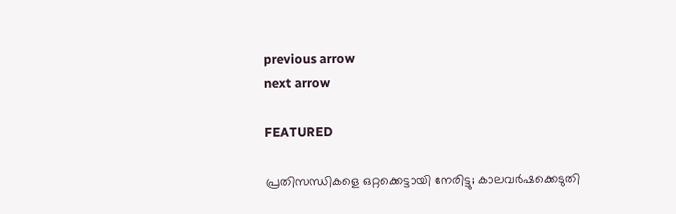previous arrow
next arrow

FEATURED

പ്രതിസന്ധികളെ ഒറ്റക്കെട്ടായി നേരിട്ടു; കാലവർഷക്കെടുതി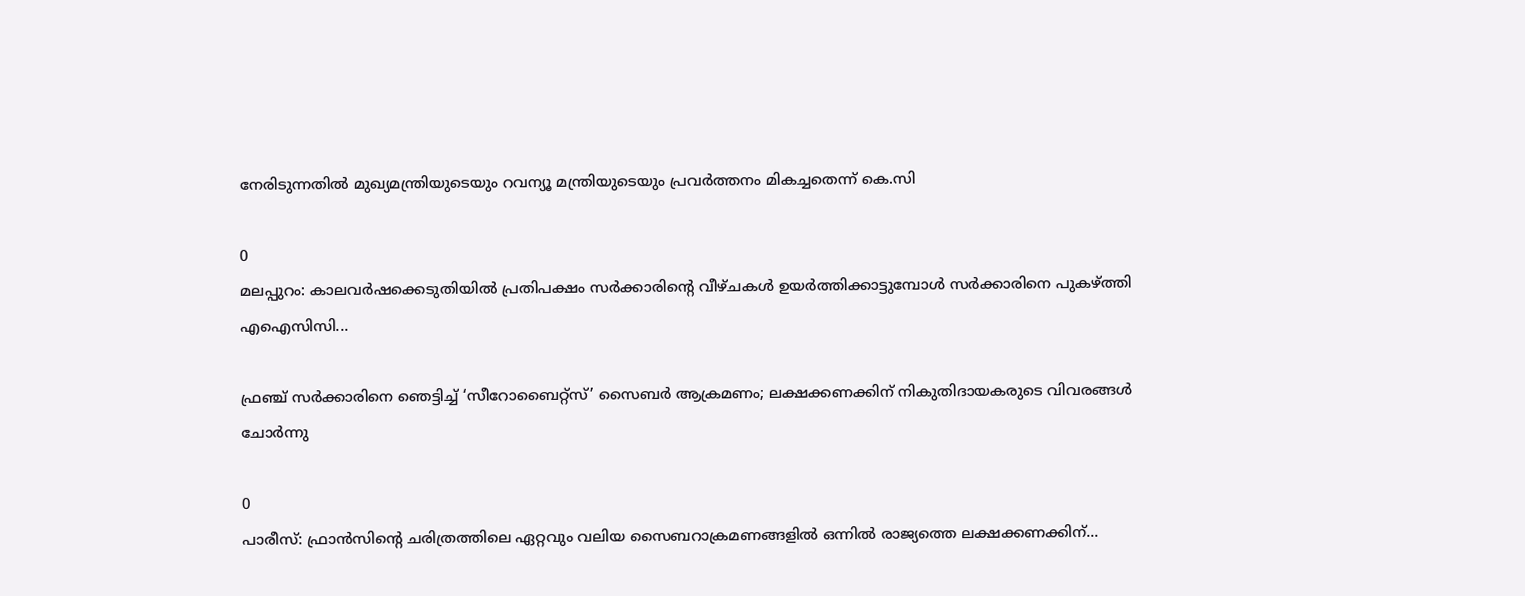നേരിടുന്നതിൽ മുഖ്യമന്ത്രിയുടെയും റവന്യൂ മന്ത്രിയുടെയും പ്രവർത്തനം മികച്ചതെന്ന് കെ.സി

0
മലപ്പുറം: കാലവര്‍ഷക്കെടുതിയില്‍ പ്രതിപക്ഷം സര്‍ക്കാരിന്റെ വീഴ്ചകള്‍ ഉയര്‍ത്തിക്കാട്ടുമ്പോള്‍ സര്‍ക്കാരിനെ പുകഴ്ത്തി എഐസിസി...

ഫ്രഞ്ച് സർക്കാരിനെ ഞെട്ടിച്ച് ‘സീറോബൈറ്റ്സ്’ സൈബർ ആക്രമണം; ലക്ഷക്കണക്കിന് നികുതിദായകരുടെ വിവരങ്ങൾ ചോർന്നു

0
പാരീസ്: ഫ്രാൻസിന്റെ ചരിത്രത്തിലെ ഏറ്റവും വലിയ സൈബറാക്രമണങ്ങളിൽ ഒന്നിൽ രാജ്യത്തെ ലക്ഷക്കണക്കിന്...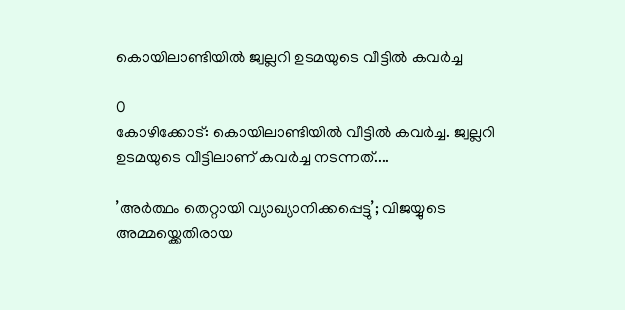കൊയിലാണ്ടിയിൽ ജ്വല്ലറി ഉടമയുടെ വീട്ടിൽ കവർച്ച

0
കോഴിക്കോട്: കൊയിലാണ്ടിയിൽ വീട്ടിൽ കവർച്ച. ജ്വല്ലറി ഉടമയുടെ വീട്ടിലാണ് കവർച്ച നടന്നത്....

’അർത്ഥം തെറ്റായി വ്യാഖ്യാനിക്കപ്പെട്ടു’; വിജയ്യുടെ അമ്മയ്ക്കെതിരായ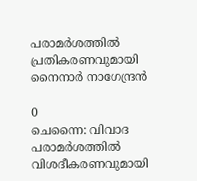പരാമർശത്തിൽ പ്രതികരണവുമായി നൈനാർ നാഗേന്ദ്രൻ

0
ചെന്നൈ: വിവാദ പരാമർശത്തിൽ വിശദീകരണവുമായി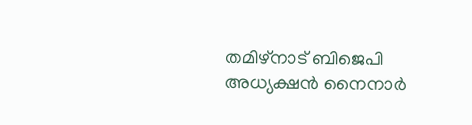തമിഴ്നാട് ബിജെപി അധ്യക്ഷൻ നൈനാർ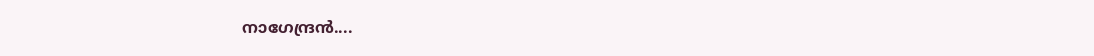നാഗേന്ദ്രൻ....